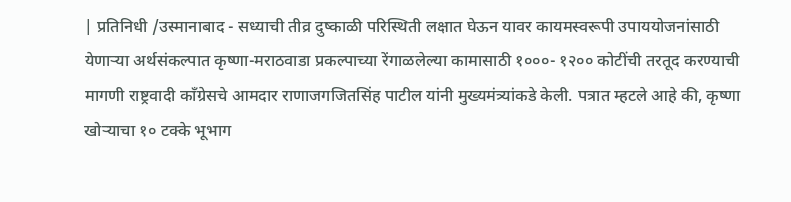| प्रतिनिधी /उस्मानाबाद - सध्याची तीव्र दुष्काळी परिस्थिती लक्षात घेऊन यावर कायमस्वरूपी उपाययोजनांसाठी येणाऱ्या अर्थसंकल्पात कृष्णा-मराठवाडा प्रकल्पाच्या रेंगाळलेल्या कामासाठी १०००- १२०० कोटींची तरतूद करण्याची मागणी राष्ट्रवादी काँग्रेसचे आमदार राणाजगजितसिंह पाटील यांनी मुख्यमंत्र्यांकडे केली. पत्रात म्हटले आहे की, कृष्णा खोऱ्याचा १० टक्के भूभाग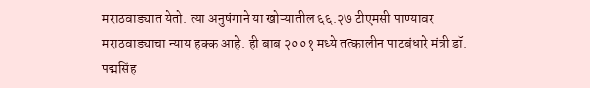मराठवाड्यात येतो. त्या अनुषंगाने या खोऱ्यातील ६६.२७ टीएमसी पाण्यावर मराठवाड्याचा न्याय हक्क आहे. ही बाब २००१ मध्ये तत्कालीन पाटबंधारे मंत्री डॉ. पद्मसिंह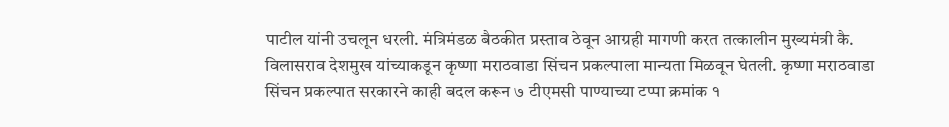पाटील यांनी उचलून धरली. मंत्रिमंडळ बैठकीत प्रस्ताव ठेवून आग्रही मागणी करत तत्कालीन मुख्यमंत्री कै. विलासराव देशमुख यांच्याकडून कृष्णा मराठवाडा सिंचन प्रकल्पाला मान्यता मिळवून घेतली. कृष्णा मराठवाडा सिंचन प्रकल्पात सरकारने काही बदल करून ७ टीएमसी पाण्याच्या टप्पा क्रमांक १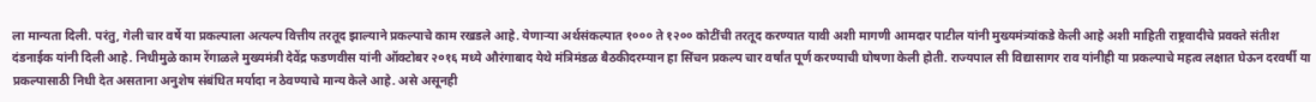ला मान्यता दिली. परंतु, गेली चार वर्षे या प्रकल्पाला अत्यल्प वित्तीय तरतूद झाल्याने प्रकल्पाचे काम रखडले आहे. येणाऱ्या अर्थसंकल्पात १००० ते १२०० कोटींची तरतूद करण्यात यावी अशी मागणी आमदार पाटील यांनी मुख्यमंत्र्यांकडे केली आहे अशी माहिती राष्ट्रवादीचे प्रवक्ते संतीश दंडनाईक यांनी दिली आहे. निधीमुळे काम रेंगाळले मुख्यमंत्री देवेंद्र फडणवीस यांनी ऑक्टोबर २०१६ मध्ये औरंगाबाद येथे मंत्रिमंडळ बैठकीदरम्यान हा सिंचन प्रकल्प चार वर्षांत पूर्ण करण्याची घोषणा केली होती. राज्यपाल सी विद्यासागर राव यांनीही या प्रकल्पाचे महत्व लक्षात घेऊन दरवर्षी या प्रकल्पासाठी निधी देत असताना अनुशेष संबंधित मर्यादा न ठेवण्याचे मान्य केले आहे. असे असूनही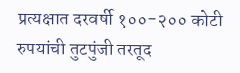प्रत्यक्षात दरवर्षी १००-२०० कोटी रुपयांची तुटपुंजी तरतूद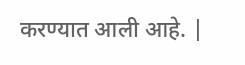करण्यात आली आहे. |